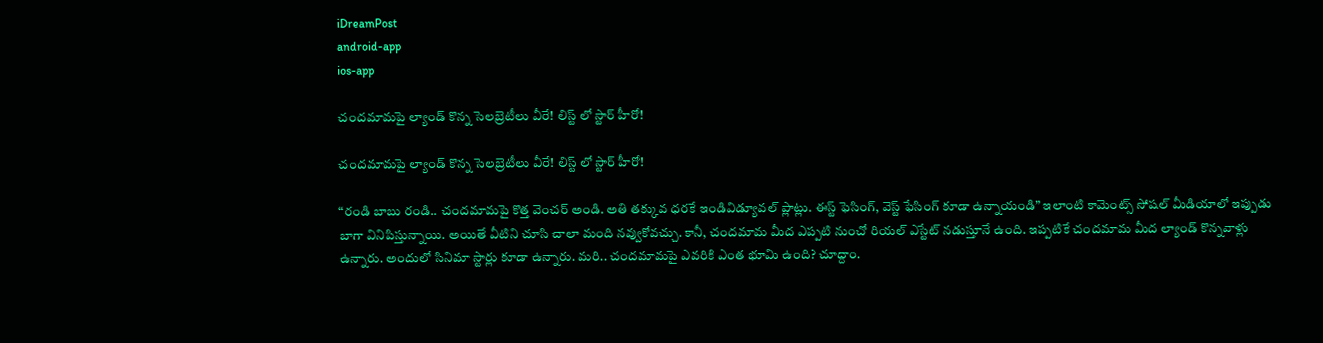iDreamPost
android-app
ios-app

చందమామపై ల్యాండ్ కొన్న సెలబ్రెటీలు వీరే! లిస్ట్ లో స్టార్ హీరో!

చందమామపై ల్యాండ్ కొన్న సెలబ్రెటీలు వీరే! లిస్ట్ లో స్టార్ హీరో!

“రండి బాబు రండి.. చందమామపై కొత్త వెంచర్ అండి. అతి తక్కువ ధరకే ఇండివిడ్యూవల్ ప్లాట్లు. ఈస్ట్ ఫెసింగ్, వెస్ట్ ఫేసింగ్ కూడా ఉన్నాయండి” ఇలాంటి కామెంట్స్ సోషల్ మీడియాలో ఇప్పుడు బాగా వినిపిస్తున్నాయి. అయితే వీటిని చూసి చాలా మంది నవ్వుకోవచ్చు. కానీ, చందమామ మీద ఎప్పటి నుంచో రియల్ ఎస్టేట్ నడుస్తూనే ఉంది. ఇప్పటికే చందమామ మీద ల్యాండ్ కొన్నవాళ్లు ఉన్నారు. అందులో సినిమా స్టార్లు కూడా ఉన్నారు. మరి.. చందమామపై ఎవరికి ఎంత భూమి ఉంది? చూద్దాం.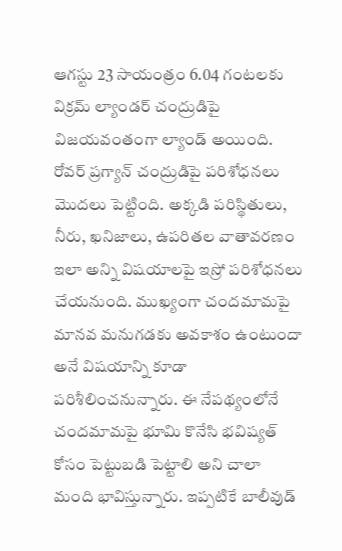ఆగస్టు 23 సాయంత్రం 6.04 గంటలకు విక్రమ్ ల్యాండర్ చంద్రుడిపై విజయవంతంగా ల్యాండ్ అయింది. రోవర్ ప్రగ్యాన్ చంద్రుడిపై పరిశోధనలు మొదలు పెట్టింది. అక్కడి పరిస్థితులు, నీరు, ఖనిజాలు, ఉపరితల వాతావరణం ఇలా అన్ని విషయాలపై ఇస్రో పరిశోధనలు చేయనుంది. ముఖ్యంగా చందమామపై మానవ మనుగడకు అవకాశం ఉంటుందా అనే విషయాన్ని కూడా పరిశీలించనున్నారు. ఈ నేపథ్యంలోనే చందమామపై భూమి కొనేసి భవిష్యత్ కోసం పెట్టుబడి పెట్టాలి అని చాలా మంది భావిస్తున్నారు. ఇప్పటికే బాలీవుడ్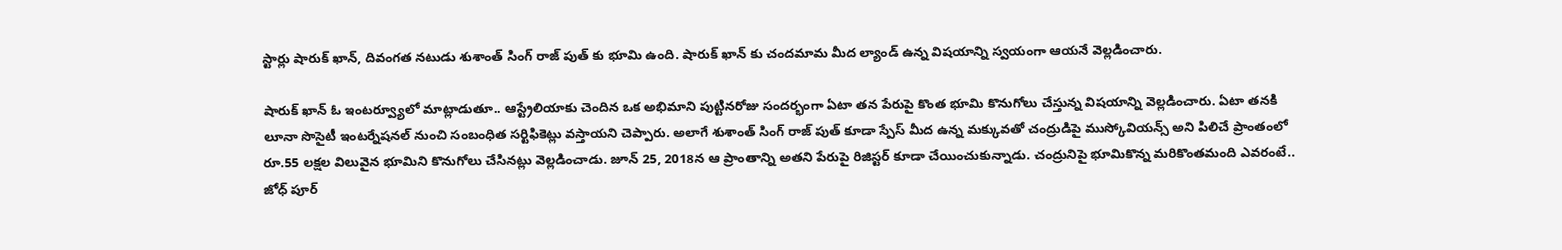స్టార్లు షారుక్ ఖాన్, దివంగత నటుడు శుశాంత్ సింగ్ రాజ్ పుత్ కు భూమి ఉంది. షారుక్ ఖాన్ కు చందమామ మీద ల్యాండ్ ఉన్న విషయాన్ని స్వయంగా ఆయనే వెల్లడించారు.

షారుక్ ఖాన్ ఓ ఇంటర్వ్యూలో మాట్లాడుతూ.. ఆస్ట్రేలియాకు చెందిన ఒక అభిమాని పుట్టినరోజు సందర్భంగా ఏటా తన పేరుపై కొంత భూమి కొనుగోలు చేస్తున్న విషయాన్ని వెల్లడించారు. ఏటా తనకి లూనా సొసైటీ ఇంటర్నేషనల్ నుంచి సంబంధిత సర్టిఫికెట్లు వస్తాయని చెప్పారు. అలాగే శుశాంత్ సింగ్ రాజ్ పుత్ కూడా స్పేస్ మీద ఉన్న మక్కువతో చంద్రుడిపై ముస్కోవియన్స్ అని పిలిచే ప్రాంతంలో రూ.55 లక్షల విలువైన భూమిని కొనుగోలు చేసినట్లు వెల్లడించాడు. జూన్ 25, 2018న ఆ ప్రాంతాన్ని అతని పేరుపై రిజిస్టర్ కూడా చేయించుకున్నాడు. చంద్రునిపై భూమికొన్న మరికొంతమంది ఎవరంటే.. జోధ్ పూర్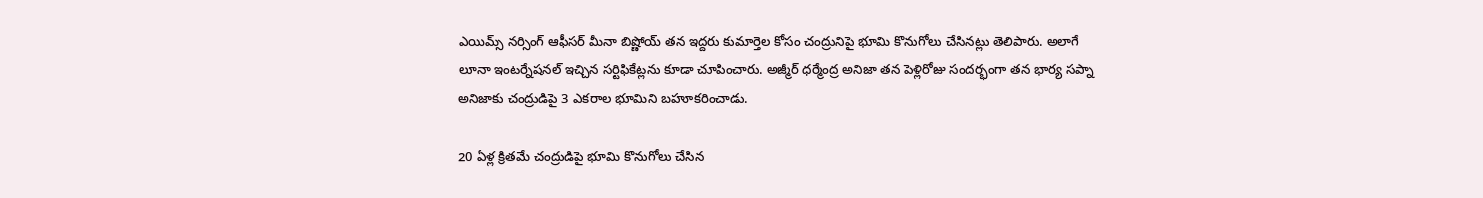ఎయిమ్స్ నర్సింగ్ ఆఫీసర్ మీనా బిష్ణోయ్ తన ఇద్దరు కుమార్తెల కోసం చంద్రునిపై భూమి కొనుగోలు చేసినట్లు తెలిపారు. అలాగే లూనా ఇంటర్నేషనల్ ఇచ్చిన సర్టిఫికేట్లను కూడా చూపించారు. అజ్మీర్ ధర్మేంద్ర అనిజా తన పెళ్లిరోజు సందర్భంగా తన భార్య సప్నా అనిజాకు చంద్రుడిపై 3 ఎకరాల భూమిని బహూకరించాడు.

20 ఏళ్ల క్రితమే చంద్రుడిపై భూమి కొనుగోలు చేసిన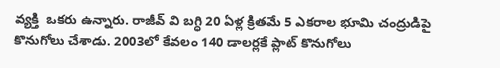వ్యక్తి  ఒకరు ఉన్నారు. రాజీవ్ వి బగ్ధి 20 ఏళ్ల క్రితమే 5 ఎకరాల భూమి చంద్రుడిపై కొనుగోలు చేశాడు. 2003లో కేవలం 140 డాలర్లకే ప్లాట్ కొనుగోలు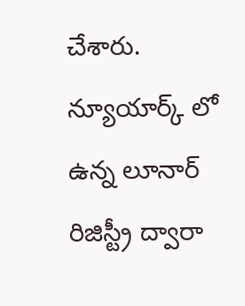చేశారు. న్యూయార్క్ లో ఉన్న లూనార్ రిజిస్ట్రీ ద్వారా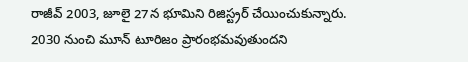రాజీవ్ 2003, జూలై 27న భూమిని రిజిస్ట్రర్ చేయించుకున్నారు. 2030 నుంచి మూన్ టూరిజం ప్రారంభమవుతుందని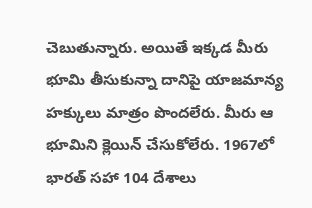చెబుతున్నారు. అయితే ఇక్కడ మీరు భూమి తీసుకున్నా దానిపై యాజమాన్య హక్కులు మాత్రం పొందలేరు. మీరు ఆ భూమిని క్లెయిన్ చేసుకోలేరు. 1967లో భారత్ సహా 104 దేశాలు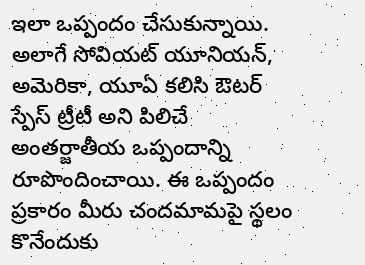ఇలా ఒప్పందం చేసుకున్నాయి. అలాగే సోవియట్ యూనియన్, అమెరికా, యూఏ కలిసి ఔటర్ స్పేస్ ట్రీటీ అని పిలిచే అంతర్జాతీయ ఒప్పందాన్ని రూపొందించాయి. ఈ ఒప్పందం ప్రకారం మీరు చందమామపై స్థలం కొనేందుకు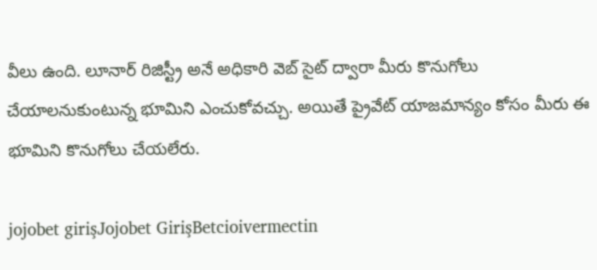వీలు ఉంది. లూనార్ రిజిస్ట్రీ అనే అధికారి వెబ్ సైట్ ద్వారా మీరు కొనుగోలు చేయాలనుకుంటున్న భూమిని ఎంచుకోవచ్చు. అయితే ప్రైవేట్ యాజమాన్యం కోసం మీరు ఈ భూమిని కొనుగోలు చేయలేరు.

jojobet girişJojobet GirişBetcioivermectin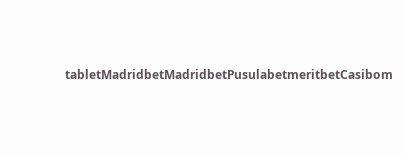tabletMadridbetMadridbetPusulabetmeritbetCasibom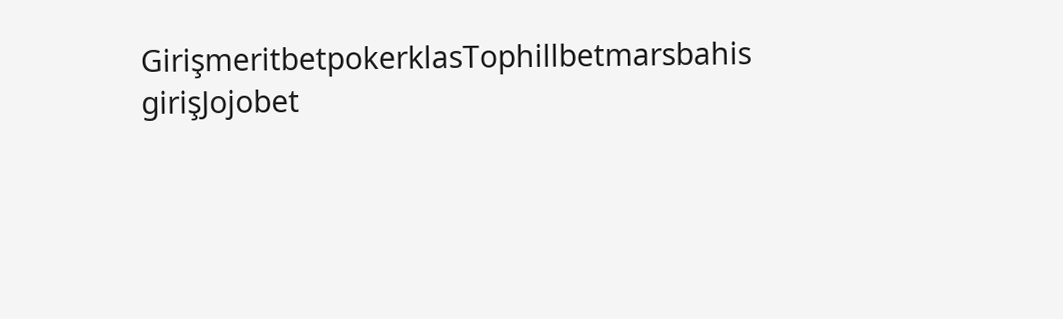GirişmeritbetpokerklasTophillbetmarsbahis girişJojobet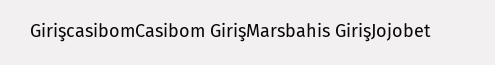GirişcasibomCasibom GirişMarsbahis GirişJojobet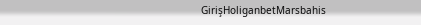GirişHoliganbetMarsbahis